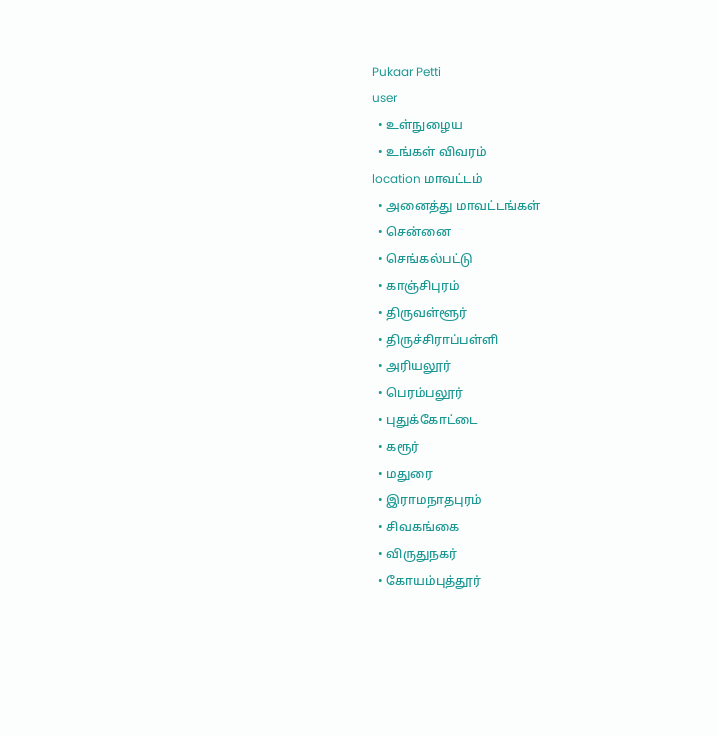Pukaar Petti
user
  • உள்நுழைய
  • உங்கள் விவரம்
location மாவட்டம்
  • அனைத்து மாவட்டங்கள்
  • சென்னை
  • செங்கல்பட்டு
  • காஞ்சிபுரம்
  • திருவள்ளூர்
  • திருச்சிராப்பள்ளி
  • அரியலூர்
  • பெரம்பலூர்
  • புதுக்கோட்டை
  • கரூர்
  • மதுரை
  • இராமநாதபுரம்
  • சிவகங்கை
  • விருதுநகர்
  • கோயம்புத்தூர்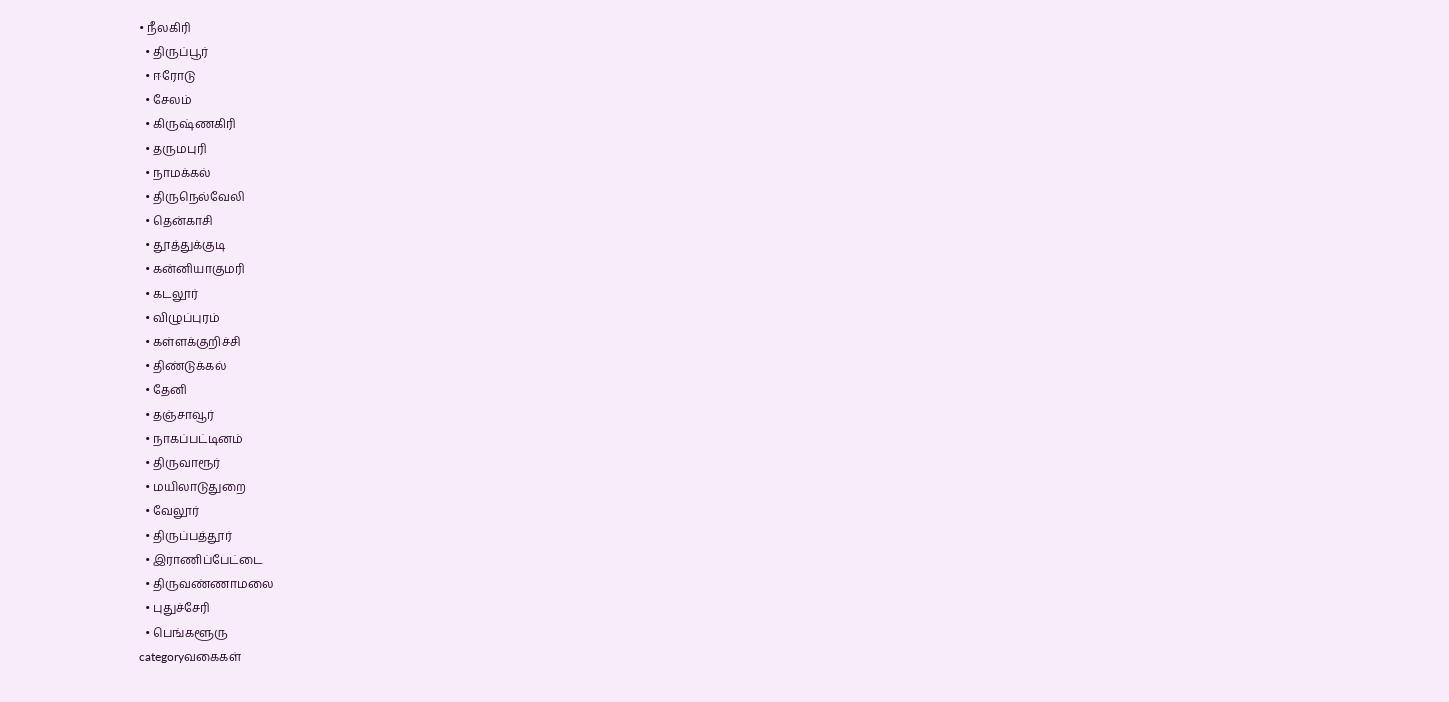• நீலகிரி
  • திருப்பூர்
  • ஈரோடு
  • சேலம்
  • கிருஷ்ணகிரி
  • தருமபுரி
  • நாமக்கல்
  • திருநெல்வேலி
  • தென்காசி
  • தூத்துக்குடி
  • கன்னியாகுமரி
  • கடலூர்
  • விழுப்புரம்
  • கள்ளக்குறிச்சி
  • திண்டுக்கல்
  • தேனி
  • தஞ்சாவூர்
  • நாகப்பட்டினம்
  • திருவாரூர்
  • மயிலாடுதுறை
  • வேலூர்
  • திருப்பத்தூர்
  • இராணிப்பேட்டை
  • திருவண்ணாமலை
  • புதுச்சேரி
  • பெங்களூரு
categoryவகைகள்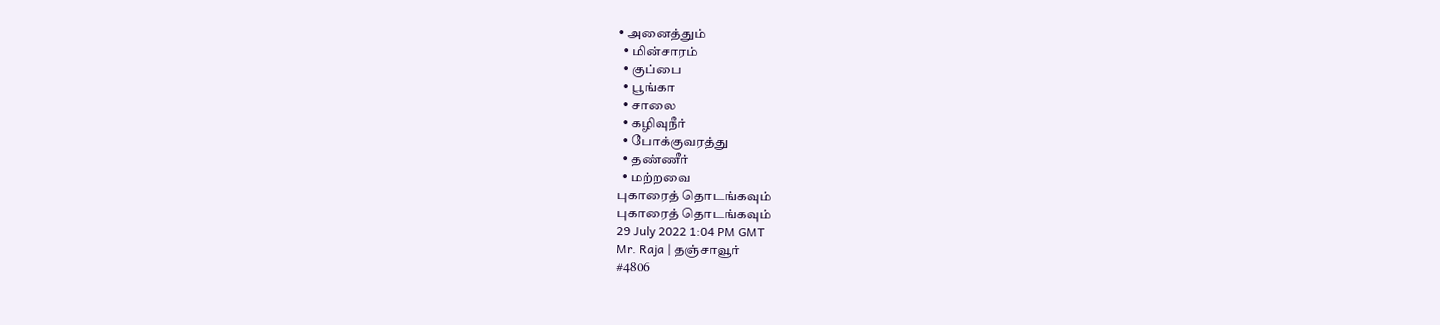• அனைத்தும்
  • மின்சாரம்
  • குப்பை
  • பூங்கா
  • சாலை
  • கழிவுநீர்
  • போக்குவரத்து
  • தண்ணீர்
  • மற்றவை
புகாரைத் தொடங்கவும்
புகாரைத் தொடங்கவும்
29 July 2022 1:04 PM GMT
Mr. Raja | தஞ்சாவூர்
#4806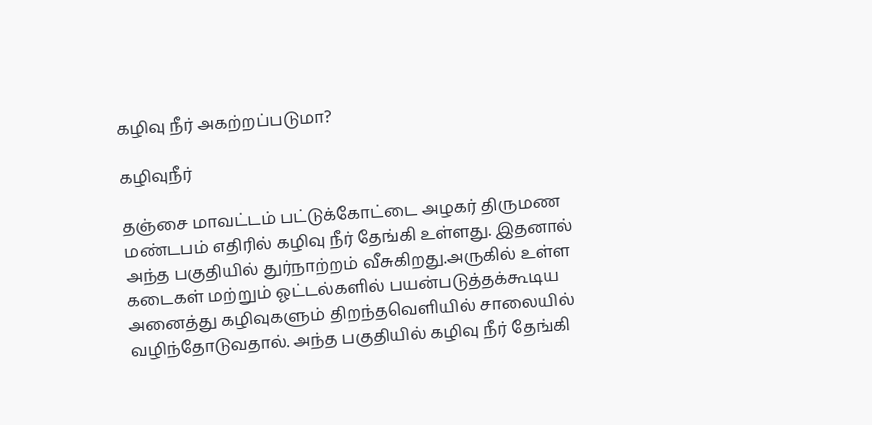கழிவு நீர் அகற்றப்படுமா?

கழிவுநீர்

தஞ்சை மாவட்டம் பட்டுக்கோட்டை அழகர் திருமண மண்டபம் எதிரில் கழிவு நீர் தேங்கி உள்ளது. இதனால் அந்த பகுதியில் துர்நாற்றம் வீசுகிறது.அருகில் உள்ள கடைகள் மற்றும் ஓட்டல்களில் பயன்படுத்தக்கூடிய அனைத்து கழிவுகளும் திறந்தவெளியில் சாலையில் வழிந்தோடுவதால். அந்த பகுதியில் கழிவு நீர் தேங்கி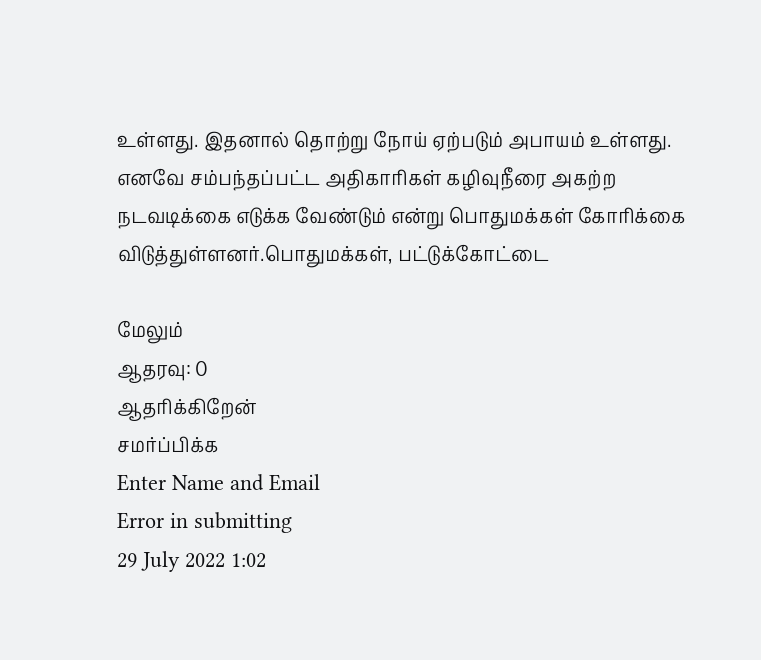உள்ளது. இதனால் தொற்று நோய் ஏற்படும் அபாயம் உள்ளது. எனவே சம்பந்தப்பட்ட அதிகாரிகள் கழிவுநீரை அகற்ற நடவடிக்கை எடுக்க வேண்டும் என்று பொதுமக்கள் கோரிக்கை விடுத்துள்ளனர்.பொதுமக்கள், பட்டுக்கோட்டை

மேலும்
ஆதரவு: 0
ஆதரிக்கிறேன்
சமர்ப்பிக்க
Enter Name and Email
Error in submitting
29 July 2022 1:02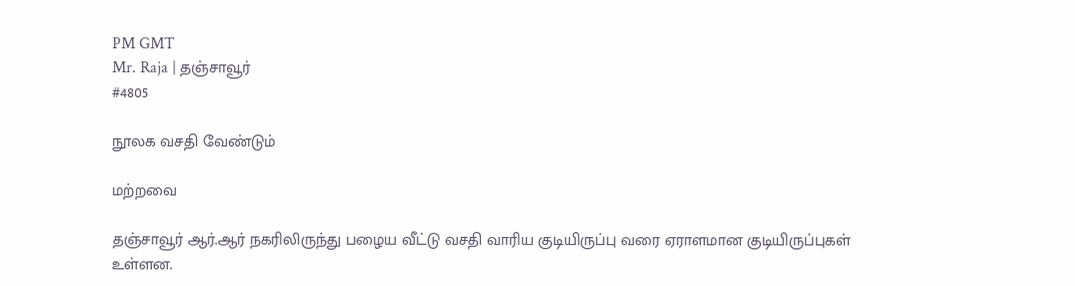PM GMT
Mr. Raja | தஞ்சாவூர்
#4805

நூலக வசதி வேண்டும்

மற்றவை

தஞ்சாவூர் ஆர்.ஆர் நகரிலிருந்து பழைய வீட்டு வசதி வாரிய குடியிருப்பு வரை ஏராளமான குடியிருப்புகள் உள்ளன.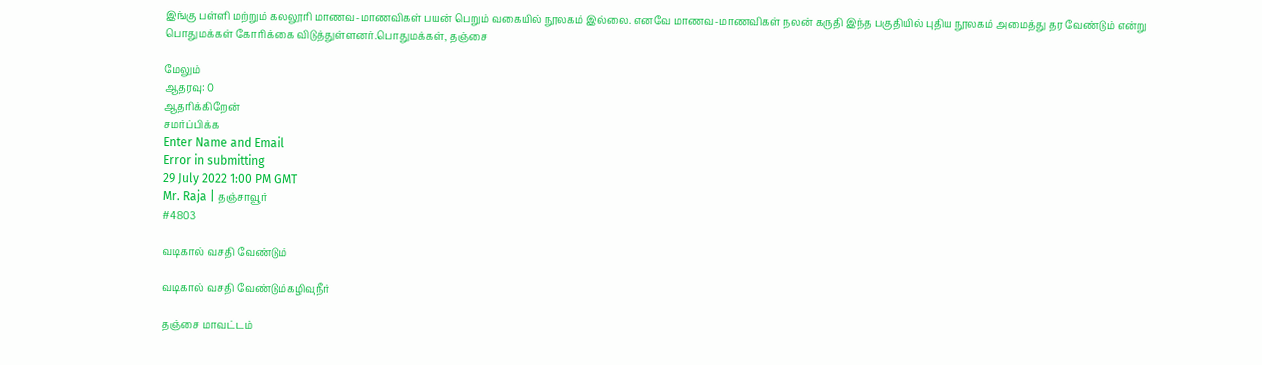இங்கு பள்ளி மற்றும் கலலூரி மாணவ-மாணவிகள் பயன் பெறும் வகையில் நூலகம் இல்லை. எனவே மாணவ-மாணவிகள் நலன் கருதி இந்த பகுதியில் புதிய நூலகம் அமைத்து தர வேண்டும் என்று பொதுமக்கள் கோரிக்கை விடுத்துள்ளனர்.பொதுமக்கள், தஞ்சை

மேலும்
ஆதரவு: 0
ஆதரிக்கிறேன்
சமர்ப்பிக்க
Enter Name and Email
Error in submitting
29 July 2022 1:00 PM GMT
Mr. Raja | தஞ்சாவூர்
#4803

வடிகால் வசதி வேண்டும்

வடிகால் வசதி வேண்டும்கழிவுநீர்

தஞ்சை மாவட்டம்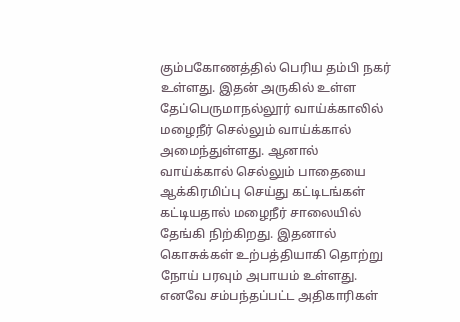கும்பகோணத்தில் பெரிய தம்பி நகர் உள்ளது. இதன் அருகில் உள்ள தேப்பெருமாநல்லூர் வாய்க்காலில் மழைநீர் செல்லும் வாய்க்கால் அமைந்துள்ளது. ஆனால் வாய்க்கால் செல்லும் பாதையை ஆக்கிரமிப்பு செய்து கட்டிடங்கள் கட்டியதால் மழைநீர் சாலையில் தேங்கி நிற்கிறது. இதனால் கொசுக்கள் உற்பத்தியாகி தொற்று நோய் பரவும் அபாயம் உள்ளது. எனவே சம்பந்தப்பட்ட அதிகாரிகள்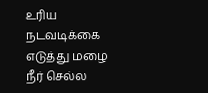உரிய நடவடிக்கை எடுத்து மழை நீர் செல்ல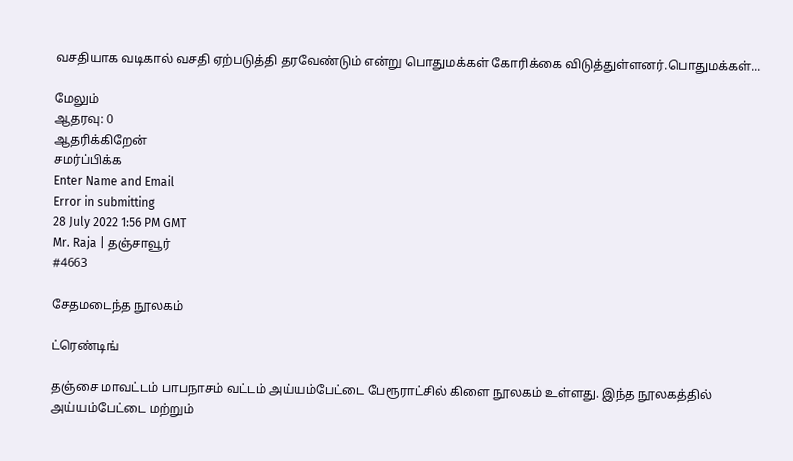வசதியாக வடிகால் வசதி ஏற்படுத்தி தரவேண்டும் என்று பொதுமக்கள் கோரிக்கை விடுத்துள்ளனர்.பொதுமக்கள்...

மேலும்
ஆதரவு: 0
ஆதரிக்கிறேன்
சமர்ப்பிக்க
Enter Name and Email
Error in submitting
28 July 2022 1:56 PM GMT
Mr. Raja | தஞ்சாவூர்
#4663

சேதமடைந்த நூலகம்

ட்ரெண்டிங்

தஞ்சை மாவட்டம் பாபநாசம் வட்டம் அய்யம்பேட்டை பேரூராட்சில் கிளை நூலகம் உள்ளது. இந்த நூலகத்தில் அய்யம்பேட்டை மற்றும்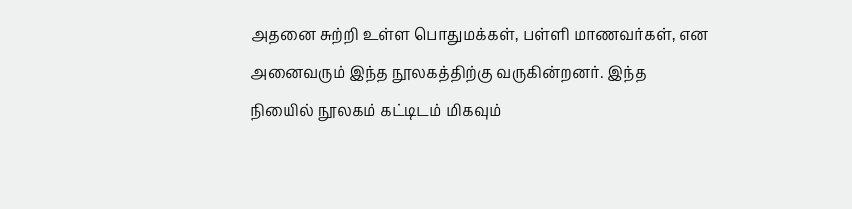அதனை சுற்றி உள்ள பொதுமக்கள், பள்ளி மாணவர்கள், என அனைவரும் இந்த நூலகத்திற்கு வருகின்றனர். இந்த நியைில் நூலகம் கட்டிடம் மிகவும்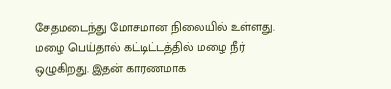சேதமடைந்து மோசமான நிலையில் உள்ளது. மழை பெய்தால் கட்டிட்டத்தில் மழை நீர் ஒழுகிறது. இதன் காரணமாக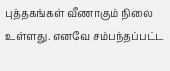புத்தகங்கள் வீணாகும் நிலை உள்ளது. எனவே சம்பந்தப்பட்ட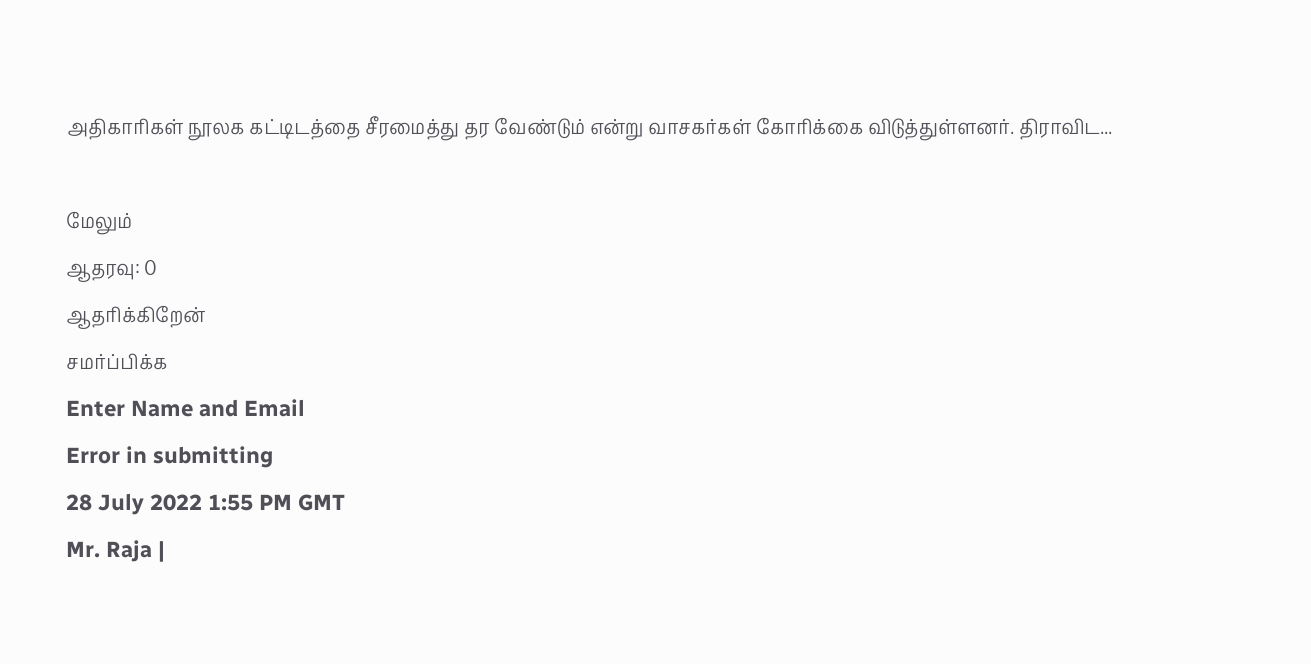அதிகாரிகள் நூலக கட்டிடத்தை சீரமைத்து தர வேண்டும் என்று வாசகர்கள் கோரிக்கை விடுத்துள்ளனர். திராவிட...

மேலும்
ஆதரவு: 0
ஆதரிக்கிறேன்
சமர்ப்பிக்க
Enter Name and Email
Error in submitting
28 July 2022 1:55 PM GMT
Mr. Raja |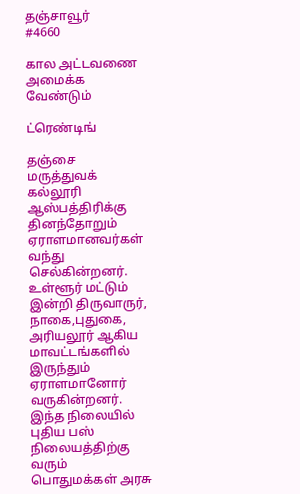தஞ்சாவூர்
#4660

கால அட்டவணை அமைக்க வேண்டும்

ட்ரெண்டிங்

தஞ்சை மருத்துவக் கல்லூரி ஆஸ்பத்திரிக்கு தினந்தோறும் ஏராளமானவர்கள் வந்து செல்கின்றனர். உள்ளூர் மட்டும் இன்றி திருவாருர், நாகை,புதுகை, அரியலூர் ஆகிய மாவட்டங்களில் இருந்தும் ஏராளமானோர் வருகின்றனர். இந்த நிலையில் புதிய பஸ் நிலையத்திற்கு வரும் பொதுமக்கள் அரசு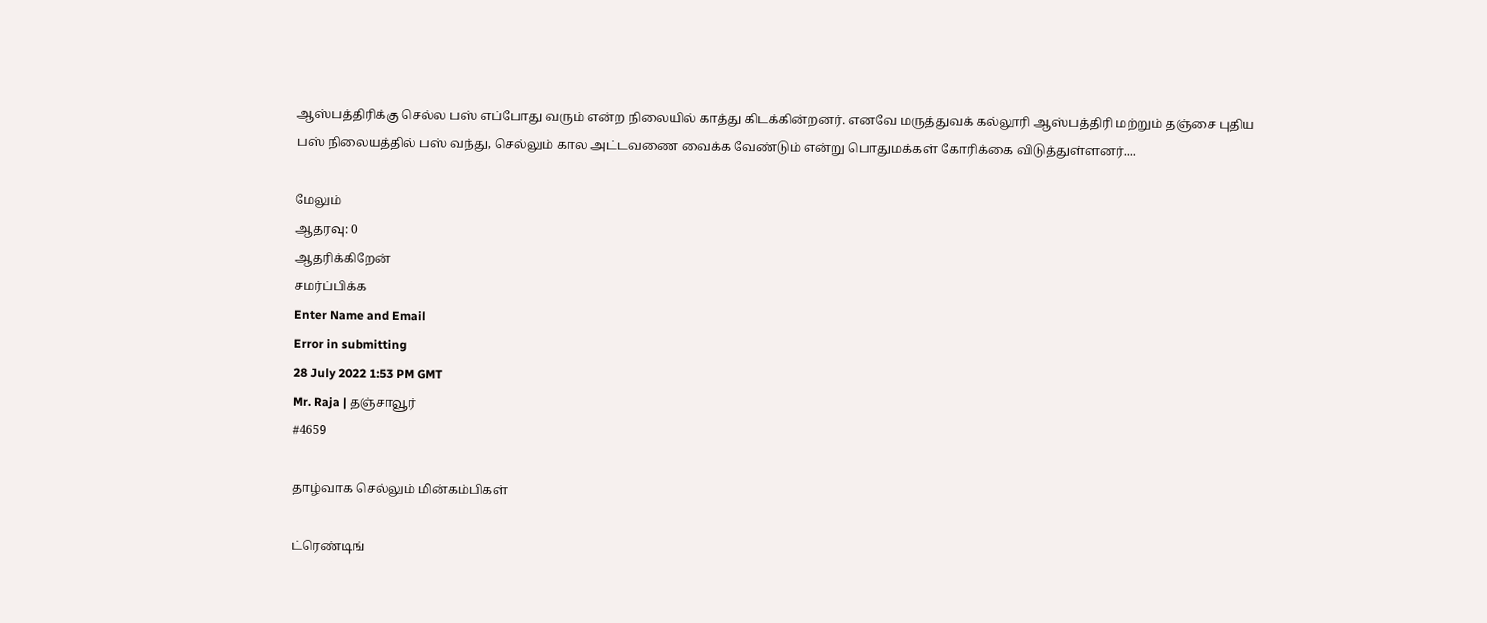ஆஸ்பத்திரிக்கு செல்ல பஸ் எப்போது வரும் என்ற நிலையில் காத்து கிடக்கின்றனர். எனவே மருத்துவக் கல்லூரி ஆஸ்பத்திரி மற்றும் தஞ்சை புதிய பஸ் நிலையத்தில் பஸ் வந்து, செல்லும் கால அட்டவணை வைக்க வேண்டும் என்று பொதுமக்கள் கோரிக்கை விடுத்துள்ளனர்....

மேலும்
ஆதரவு: 0
ஆதரிக்கிறேன்
சமர்ப்பிக்க
Enter Name and Email
Error in submitting
28 July 2022 1:53 PM GMT
Mr. Raja | தஞ்சாவூர்
#4659

தாழ்வாக செல்லும் மின்கம்பிகள்

ட்ரெண்டிங்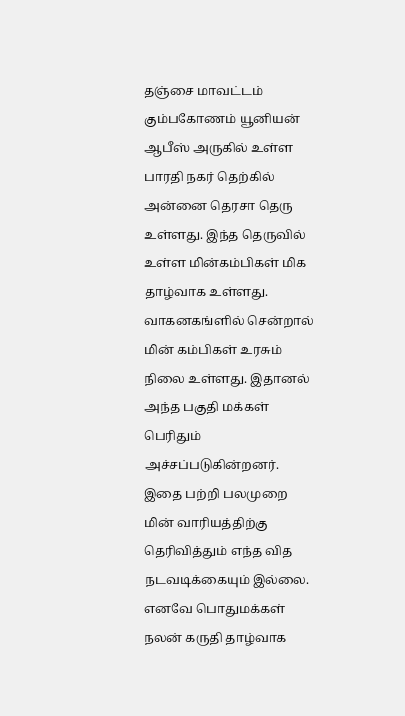தஞ்சை மாவட்டம் கும்பகோணம் யூனியன் ஆபீஸ் அருகில் உள்ள பாரதி நகர் தெற்கில் அன்னை தெரசா தெரு உள்ளது. இந்த தெருவில் உள்ள மின்கம்பிகள் மிக தாழ்வாக உள்ளது. வாகனகங்ளில் சென்றால் மின் கம்பிகள் உரசும் நிலை உள்ளது. இதானல் அந்த பகுதி மக்கள் பெரிதும் அச்சப்படுகின்றனர். இதை பற்றி பலமுறை மின் வாரியத்திற்கு தெரிவித்தும் எந்த வித நடவடிக்கையும் இல்லை. எனவே பொதுமக்கள் நலன் கருதி தாழ்வாக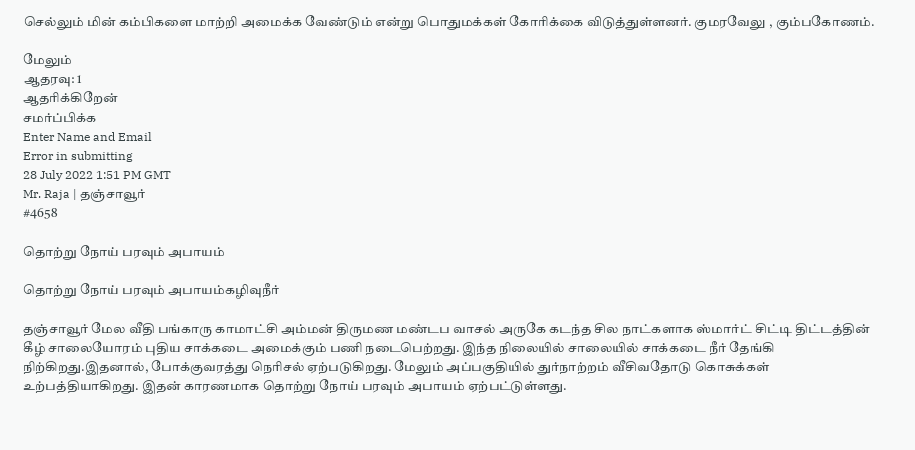செல்லும் மின் கம்பிகளை மாற்றி அமைக்க வேண்டும் என்று பொதுமக்கள் கோரிக்கை விடுத்துள்ளனர். குமரவேலு , கும்பகோணம்.

மேலும்
ஆதரவு: 1
ஆதரிக்கிறேன்
சமர்ப்பிக்க
Enter Name and Email
Error in submitting
28 July 2022 1:51 PM GMT
Mr. Raja | தஞ்சாவூர்
#4658

தொற்று நோய் பரவும் அபாயம்

தொற்று நோய் பரவும் அபாயம்கழிவுநீர்

தஞ்சாவூர் மேல வீதி பங்காரு காமாட்சி அம்மன் திருமண மண்டப வாசல் அருகே கடந்த சில நாட்களாக ஸ்மார்ட் சிட்டி திட்டத்தின் கீழ் சாலையோரம் புதிய சாக்கடை அமைக்கும் பணி நடைபெற்றது. இந்த நிலையில் சாலையில் சாக்கடை நீர் தேங்கி நிற்கிறது.இதனால், போக்குவரத்து நெரிசல் ஏற்படுகிறது. மேலும் அப்பகுதியில் துர்நாற்றம் வீசிவதோடு கொசுக்கள் உற்பத்தியாகிறது. இதன் காரணமாக தொற்று நோய் பரவும் அபாயம் ஏற்பட்டுள்ளது.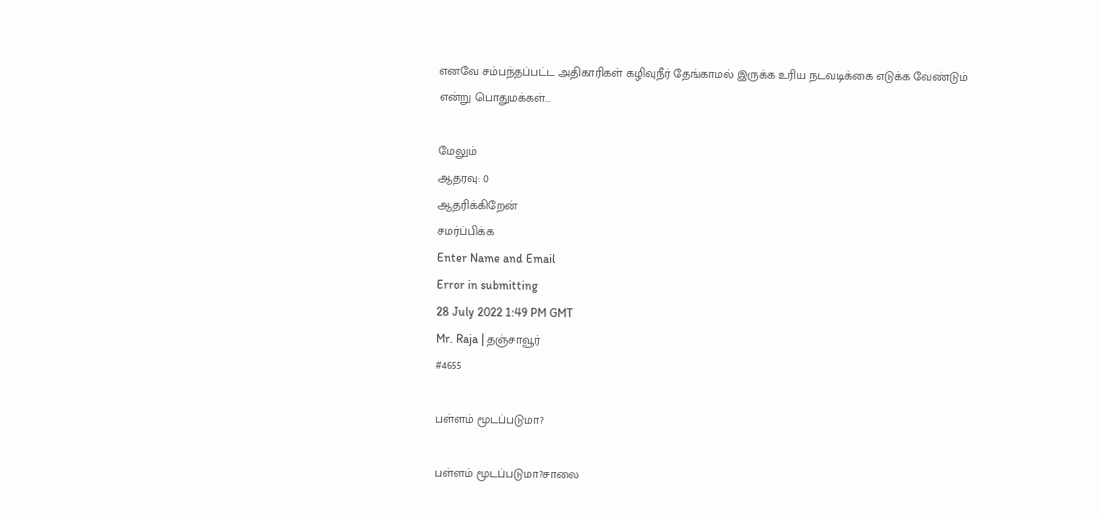எனவே சம்பந்தப்பட்ட அதிகாரிகள் கழிவுநீர் தேங்காமல் இருக்க உரிய நடவடிக்கை எடுக்க வேண்டும் என்று பொதுமக்கள்...

மேலும்
ஆதரவு: 0
ஆதரிக்கிறேன்
சமர்ப்பிக்க
Enter Name and Email
Error in submitting
28 July 2022 1:49 PM GMT
Mr. Raja | தஞ்சாவூர்
#4655

பள்ளம் மூடப்படுமா?

பள்ளம் மூடப்படுமா?சாலை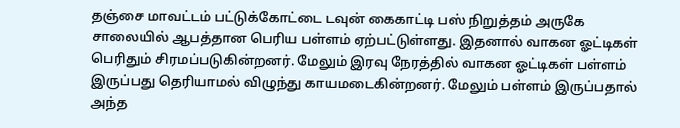தஞ்சை மாவட்டம் பட்டுக்கோட்டை டவுன் கைகாட்டி பஸ் நிறுத்தம் அருகே சாலையில் ஆபத்தான பெரிய பள்ளம் ஏற்பட்டுள்ளது. இதனால் வாகன ஓட்டிகள் பெரிதும் சிரமப்படுகின்றனர். மேலும் இரவு நேரத்தில் வாகன ஓட்டிகள் பள்ளம் இருப்பது தெரியாமல் விழுந்து காயமடைகின்றனர். மேலும் பள்ளம் இருப்பதால் அந்த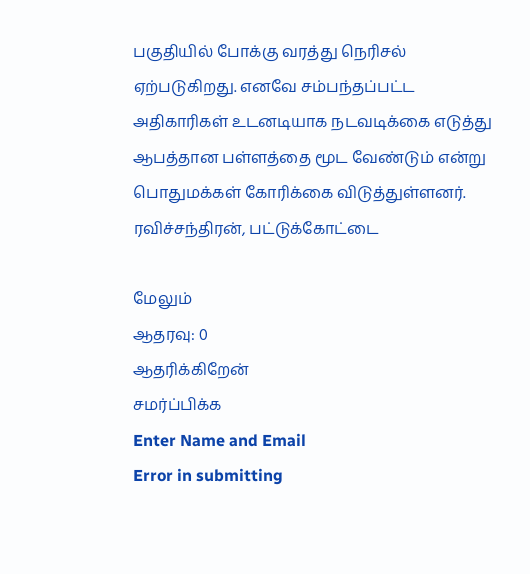பகுதியில் போக்கு வரத்து நெரிசல் ஏற்படுகிறது. எனவே சம்பந்தப்பட்ட அதிகாரிகள் உடனடியாக நடவடிக்கை எடுத்து ஆபத்தான பள்ளத்தை மூட வேண்டும் என்று பொதுமக்கள் கோரிக்கை விடுத்துள்ளனர். ரவிச்சந்திரன், பட்டுக்கோட்டை

மேலும்
ஆதரவு: 0
ஆதரிக்கிறேன்
சமர்ப்பிக்க
Enter Name and Email
Error in submitting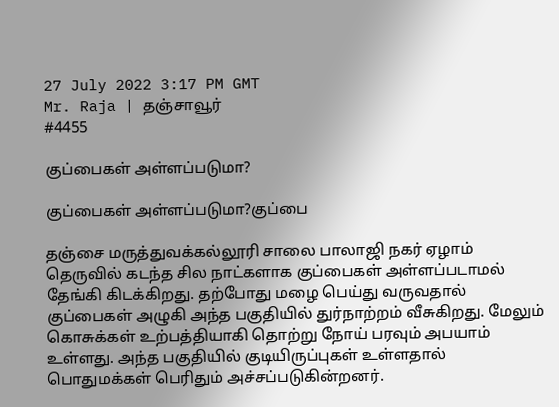27 July 2022 3:17 PM GMT
Mr. Raja | தஞ்சாவூர்
#4455

குப்பைகள் அள்ளப்படுமா?

குப்பைகள் அள்ளப்படுமா?குப்பை

தஞ்சை மருத்துவக்கல்லூரி சாலை பாலாஜி நகர் ஏழாம் தெருவில் கடந்த சில நாட்களாக குப்பைகள் அள்ளப்படாமல் தேங்கி கிடக்கிறது. தற்போது மழை பெய்து வருவதால் குப்பைகள் அழுகி அந்த பகுதியில் துர்நாற்றம் வீசுகிறது. மேலும் கொசுக்கள் உற்பத்தியாகி தொற்று நோய் பரவும் அபயாம் உள்ளது. அந்த பகுதியில் குடியிருப்புகள் உள்ளதால் பொதுமக்கள் பெரிதும் அச்சப்படுகின்றனர்.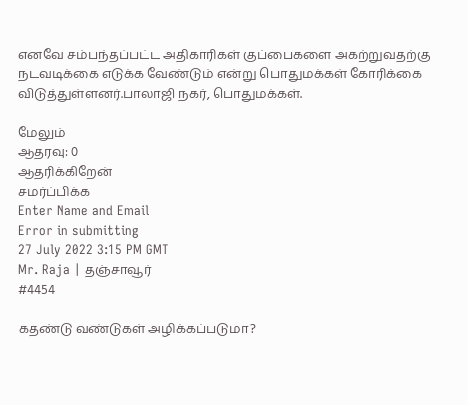எனவே சம்பந்தப்பட்ட அதிகாரிகள் குப்பைகளை அகற்றுவதற்கு நடவடிக்கை எடுக்க வேண்டும் என்று பொதுமக்கள் கோரிக்கை விடுத்துள்ளனர்.பாலாஜி நகர், பொதுமக்கள்.

மேலும்
ஆதரவு: 0
ஆதரிக்கிறேன்
சமர்ப்பிக்க
Enter Name and Email
Error in submitting
27 July 2022 3:15 PM GMT
Mr. Raja | தஞ்சாவூர்
#4454

கதண்டு வண்டுகள் அழிக்கப்படுமா?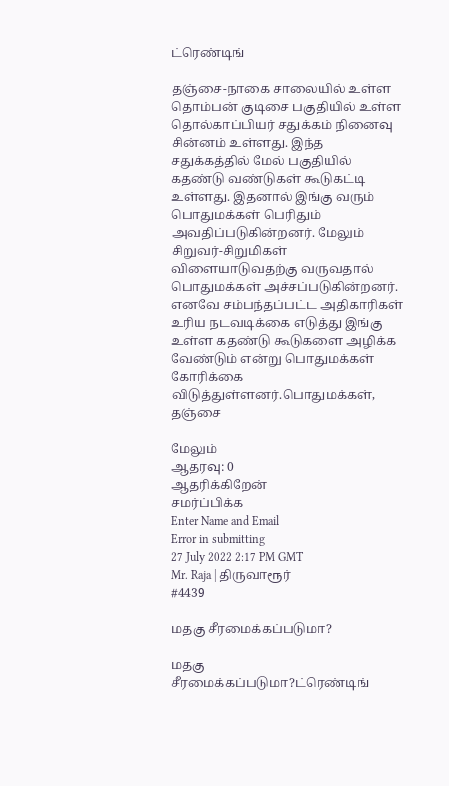ட்ரெண்டிங்

தஞ்சை-நாகை சாலையில் உள்ள தொம்பன் குடிசை பகுதியில் உள்ள தொல்காப்பியர் சதுக்கம் நினைவு சின்னம் உள்ளது. இந்த சதுக்கத்தில் மேல் பகுதியில் கதண்டு வண்டுகள் கூடுகட்டி உள்ளது. இதனால் இங்கு வரும் பொதுமக்கள் பெரிதும் அவதிப்படுகின்றனர். மேலும் சிறுவர்-சிறுமிகள் விளையாடுவதற்கு வருவதால் பொதுமக்கள் அச்சப்படுகின்றனர். எனவே சம்பந்தப்பட்ட அதிகாரிகள் உரிய நடவடிக்கை எடுத்து இங்கு உள்ள கதண்டு கூடுகளை அழிக்க வேண்டும் என்று பொதுமக்கள் கோரிக்கை விடுத்துள்ளனர்.பொதுமக்கள், தஞ்சை

மேலும்
ஆதரவு: 0
ஆதரிக்கிறேன்
சமர்ப்பிக்க
Enter Name and Email
Error in submitting
27 July 2022 2:17 PM GMT
Mr. Raja | திருவாரூர்
#4439

மதகு சீரமைக்கப்படுமா?

மதகு சீரமைக்கப்படுமா?ட்ரெண்டிங்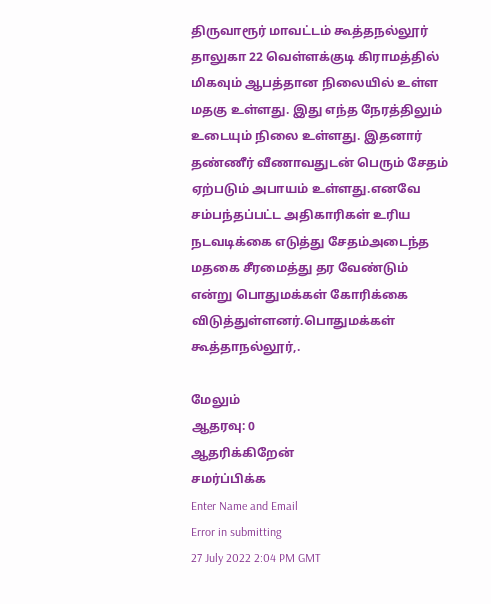திருவாரூர் மாவட்டம் கூத்தநல்லூர் தாலுகா 22 வெள்ளக்குடி கிராமத்தில் மிகவும் ஆபத்தான நிலையில் உள்ள மதகு உள்ளது. இது எந்த நேரத்திலும் உடையும் நிலை உள்ளது. இதனார் தண்ணீர் வீணாவதுடன் பெரும் சேதம் ஏற்படும் அபாயம் உள்ளது.எனவே சம்பந்தப்பட்ட அதிகாரிகள் உரிய நடவடிக்கை எடுத்து சேதம்அடைந்த மதகை சீரமைத்து தர வேண்டும் என்று பொதுமக்கள் கோரிக்கை விடுத்துள்ளனர்.பொதுமக்கள் கூத்தாநல்லூர்,.

மேலும்
ஆதரவு: 0
ஆதரிக்கிறேன்
சமர்ப்பிக்க
Enter Name and Email
Error in submitting
27 July 2022 2:04 PM GMT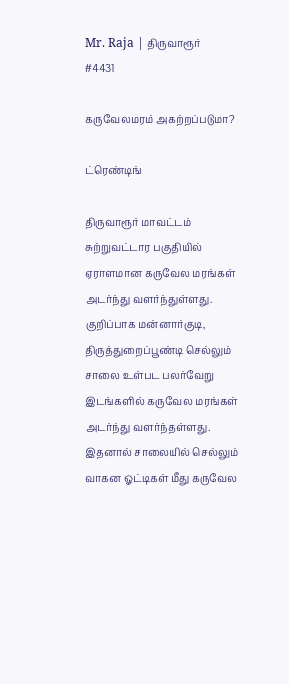Mr. Raja | திருவாரூர்
#4431

கருவேலமரம் அகற்றப்படுமா?

ட்ரெண்டிங்

திருவாரூர் மாவட்டம் சுற்றுவட்டார பகுதியில் ஏராளமான கருவேல மரங்கள் அடர்ந்து வளர்ந்துள்ளது. குறிப்பாக மன்னார்குடி, திருத்துறைப்பூண்டி செல்லும் சாலை உள்பட பலர்வேறு இடங்களில் கருவேல மரங்கள் அடர்ந்து வளர்ந்தள்ளது. இதனால் சாலையில் செல்லும் வாகன ஓட்டிகள் மீது கருவேல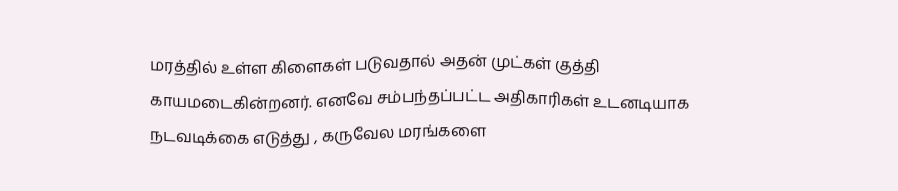மரத்தில் உள்ள கிளைகள் படுவதால் அதன் முட்கள் குத்தி காயமடைகின்றனர். எனவே சம்பந்தப்பட்ட அதிகாரிகள் உடனடியாக நடவடிக்கை எடுத்து , கருவேல மரங்களை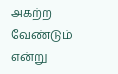அகற்ற வேண்டும் என்று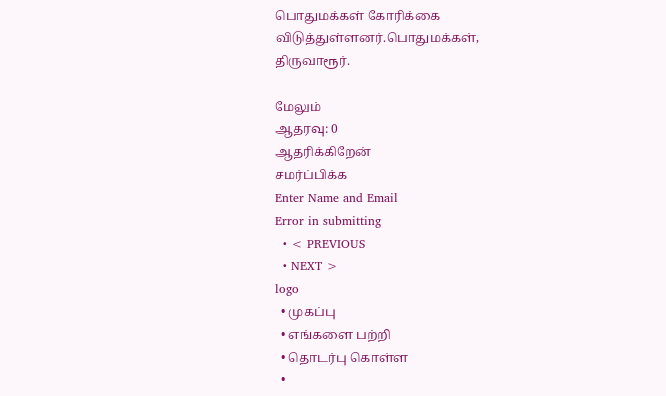பொதுமக்கள் கோரிக்கை விடுத்துள்ளனர்.பொதுமக்கள், திருவாரூர்.

மேலும்
ஆதரவு: 0
ஆதரிக்கிறேன்
சமர்ப்பிக்க
Enter Name and Email
Error in submitting
  • < PREVIOUS
  • NEXT >
logo
  • முகப்பு
  • எங்களை பற்றி
  • தொடர்பு கொள்ள
  •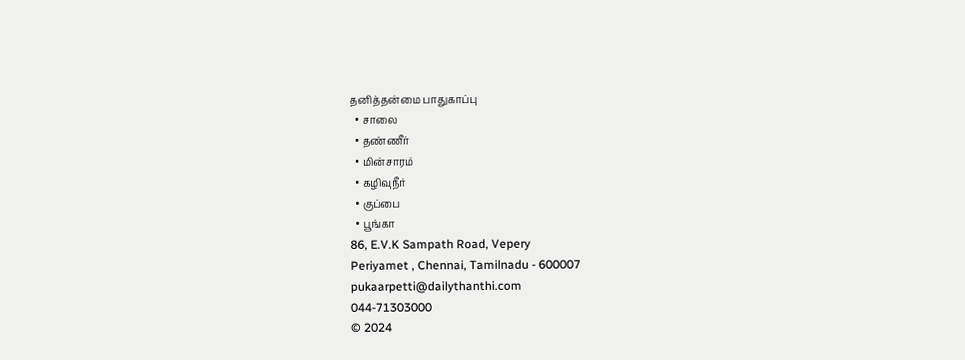தனித்தன்மை பாதுகாப்பு
  • சாலை
  • தண்ணீர்
  • மின்சாரம்
  • கழிவுநீர்
  • குப்பை
  • பூங்கா
86, E.V.K Sampath Road, Vepery
Periyamet , Chennai, Tamilnadu - 600007
pukaarpetti@dailythanthi.com
044-71303000
© 2024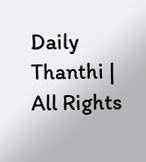Daily Thanthi | All Rights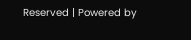Reserved | Powered by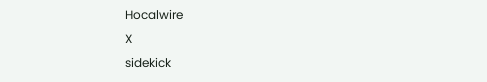Hocalwire
X
sidekick